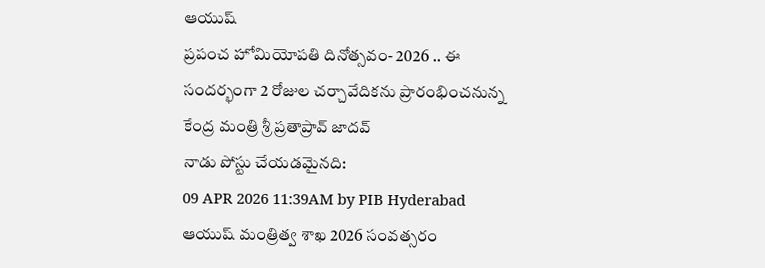ఆయుష్
ప్రపంచ హోమియోపతి దినోత్సవం- 2026 .. ఈ సందర్భంగా 2 రోజుల చర్చావేదికను ప్రారంభించనున్న కేంద్ర మంత్రి శ్రీ ప్రతాప్రావ్ జాదవ్
నాడు పోస్టు చేయడమైనది:
09 APR 2026 11:39AM by PIB Hyderabad
ఆయుష్ మంత్రిత్వ శాఖ 2026 సంవత్సరం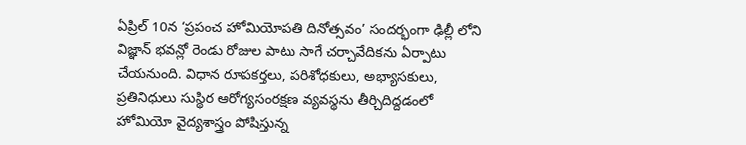ఏప్రిల్ 10న ‘ప్రపంచ హోమియోపతి దినోత్సవం’ సందర్భంగా ఢిల్లీ లోని విజ్ఞాన్ భవన్లో రెండు రోజుల పాటు సాగే చర్చావేదికను ఏర్పాటు చేయనుంది. విధాన రూపకర్తలు, పరిశోధకులు, అభ్యాసకులు, ప్రతినిధులు సుస్థిర ఆరోగ్యసంరక్షణ వ్యవస్థను తీర్చిదిద్దడంలో హోమియో వైద్యశాస్త్రం పోషిస్తున్న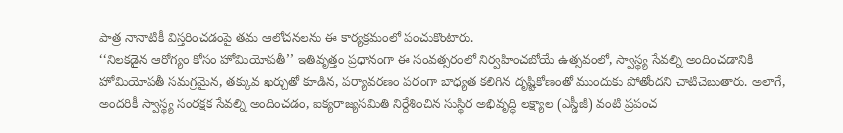పాత్ర నానాటికీ విస్తరించడంపై తమ ఆలోచనలను ఈ కార్యక్రమంలో పంచుకొంటారు.
‘‘నిలకడైన ఆరోగ్యం కోసం హోమియోపతీ’’ ఇతివృత్తం ప్రధానంగా ఈ సంవత్సరంలో నిర్వహించబోయే ఉత్సవంలో, స్వాస్థ్య సేవల్ని అందించడానికి హోమియోపతీ సమగ్రమైన, తక్కువ ఖర్చుతో కూడిన, పర్యావరణం పరంగా బాధ్యత కలిగిన దృష్టికోణంతో ముందుకు పోతోందని చాటిచెబుతారు. అలాగే, అందరికీ స్వాస్థ్య సంరక్షక సేవల్ని అందించడం, ఐక్యరాజ్యసమితి నిర్దేశించిన సుస్థిర అభివృద్ధి లక్ష్యాల (ఎస్డీజీ) వంటి ప్రపంచ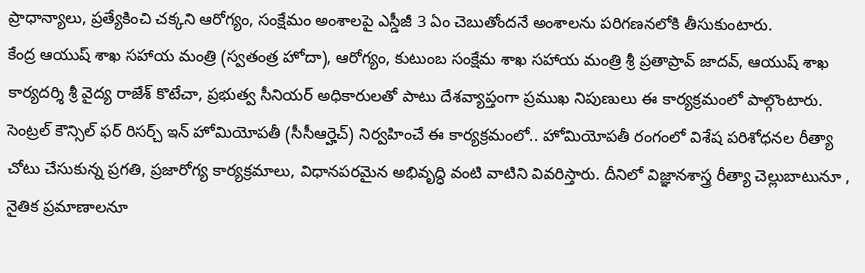ప్రాధాన్యాలు, ప్రత్యేకించి చక్కని ఆరోగ్యం, సంక్షేమం అంశాలపై ఎస్డీజీ 3 ఏం చెబుతోందనే అంశాలను పరిగణనలోకి తీసుకుంటారు.
కేంద్ర ఆయుష్ శాఖ సహాయ మంత్రి (స్వతంత్ర హోదా), ఆరోగ్యం, కుటుంబ సంక్షేమ శాఖ సహాయ మంత్రి శ్రీ ప్రతాప్రావ్ జాదవ్, ఆయుష్ శాఖ కార్యదర్శి శ్రీ వైద్య రాజేశ్ కొటేచా, ప్రభుత్వ సీనియర్ అధికారులతో పాటు దేశవ్యాప్తంగా ప్రముఖ నిపుణులు ఈ కార్యక్రమంలో పాల్గొంటారు.
సెంట్రల్ కౌన్సిల్ ఫర్ రిసర్చ్ ఇన్ హోమియోపతీ (సీసీఆర్హెచ్) నిర్వహించే ఈ కార్యక్రమంలో.. హోమియోపతీ రంగంలో విశేష పరిశోధనల రీత్యా చోటు చేసుకున్న ప్రగతి, ప్రజారోగ్య కార్యక్రమాలు, విధానపరమైన అభివృద్ధి వంటి వాటిని వివరిస్తారు. దీనిలో విజ్ఞానశాస్త్ర రీత్యా చెల్లుబాటునూ , నైతిక ప్రమాణాలనూ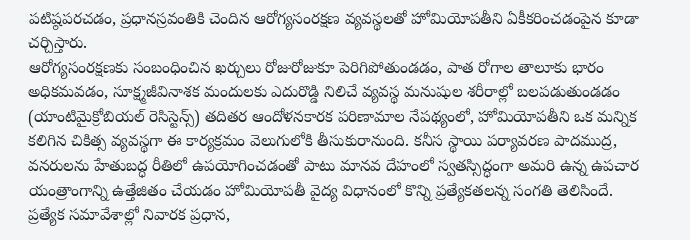పటిష్ఠపరచడం, ప్రధానస్రవంతికి చెందిన ఆరోగ్యసంరక్షణ వ్యవస్థలతో హోమియోపతీని ఏకీకరించడంపైన కూడా చర్చిస్తారు.
ఆరోగ్యసంరక్షణకు సంబంధించిన ఖర్చులు రోజురోజుకూ పెరిగిపోతుండడం, పాత రోగాల తాలూకు భారం అధికమవడం, సూక్ష్మజీవినాశక మందులకు ఎదురొడ్డి నిలిచే వ్యవస్థ మనుషుల శరీరాల్లో బలపడుతుండడం (యాంటిమైక్రోబియల్ రెసిస్టెన్స్) తదితర ఆందోళనకారక పరిణామాల నేపథ్యంలో, హోమియోపతీని ఒక మన్నిక కలిగిన చికిత్స వ్యవస్థగా ఈ కార్యక్రమం వెలుగులోకి తీసుకురానుంది. కనీస స్థాయి పర్యావరణ పాదముద్ర, వనరులను హేతుబద్ధ రీతిలో ఉపయోగించడంతో పాటు మానవ దేహంలో స్వతస్సిద్ధంగా అమరి ఉన్న ఉపచార యంత్రాంగాన్ని ఉత్తేజితం చేయడం హోమియోపతీ వైద్య విధానంలో కొన్ని ప్రత్యేకతలన్న సంగతి తెలిసిందే.
ప్రత్యేక సమావేశాల్లో నివారక ప్రధాన,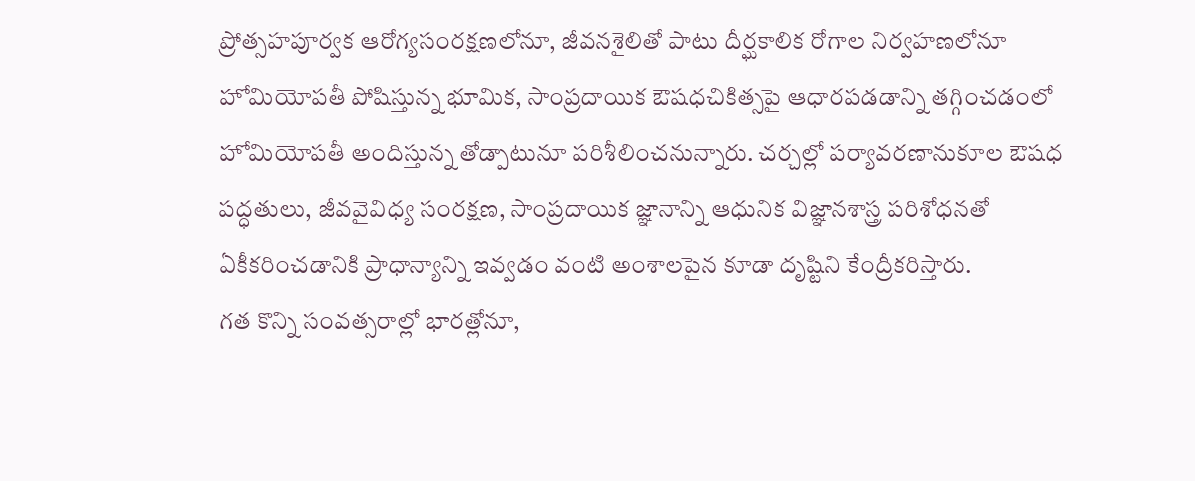ప్రోత్సహపూర్వక ఆరోగ్యసంరక్షణలోనూ, జీవనశైలితో పాటు దీర్ఘకాలిక రోగాల నిర్వహణలోనూ హోమియోపతీ పోషిస్తున్న భూమిక, సాంప్రదాయిక ఔషధచికిత్సపై ఆధారపడడాన్ని తగ్గించడంలో హోమియోపతీ అందిస్తున్న తోడ్పాటునూ పరిశీలించనున్నారు. చర్చల్లో పర్యావరణానుకూల ఔషధ పద్ధతులు, జీవవైవిధ్య సంరక్షణ, సాంప్రదాయిక జ్ఞానాన్ని ఆధునిక విజ్ఞానశాస్త్ర పరిశోధనతో ఏకీకరించడానికి ప్రాధాన్యాన్ని ఇవ్వడం వంటి అంశాలపైన కూడా దృష్టిని కేంద్రీకరిస్తారు.
గత కొన్ని సంవత్సరాల్లో భారత్లోనూ,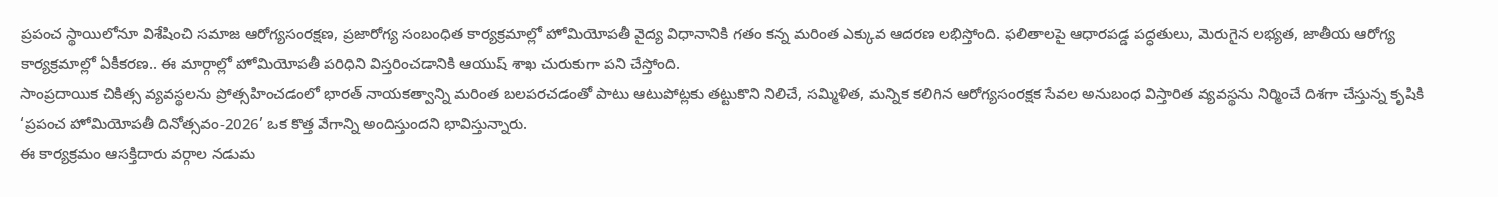ప్రపంచ స్థాయిలోనూ విశేషించి సమాజ ఆరోగ్యసంరక్షణ, ప్రజారోగ్య సంబంధిత కార్యక్రమాల్లో హోమియోపతీ వైద్య విధానానికి గతం కన్న మరింత ఎక్కువ ఆదరణ లభిస్తోంది. ఫలితాలపై ఆధారపడ్డ పద్ధతులు, మెరుగైన లభ్యత, జాతీయ ఆరోగ్య కార్యక్రమాల్లో ఏకీకరణ.. ఈ మార్గాల్లో హోమియోపతీ పరిధిని విస్తరించడానికి ఆయుష్ శాఖ చురుకుగా పని చేస్తోంది.
సాంప్రదాయిక చికిత్స వ్యవస్థలను ప్రోత్సహించడంలో భారత్ నాయకత్వాన్ని మరింత బలపరచడంతో పాటు ఆటుపోట్లకు తట్టుకొని నిలిచే, సమ్మిళిత, మన్నిక కలిగిన ఆరోగ్యసంరక్షక సేవల అనుబంధ విస్తారిత వ్యవస్థను నిర్మించే దిశగా చేస్తున్న కృషికి ‘ప్రపంచ హోమియోపతీ దినోత్సవం-2026’ ఒక కొత్త వేగాన్ని అందిస్తుందని భావిస్తున్నారు.
ఈ కార్యక్రమం ఆసక్తిదారు వర్గాల నడుమ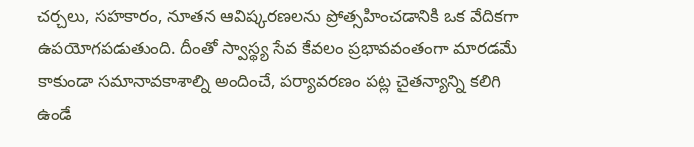చర్చలు, సహకారం, నూతన ఆవిష్కరణలను ప్రోత్సహించడానికి ఒక వేదికగా ఉపయోగపడుతుంది. దీంతో స్వాస్థ్య సేవ కేవలం ప్రభావవంతంగా మారడమే కాకుండా సమానావకాశాల్ని అందించే, పర్యావరణం పట్ల చైతన్యాన్ని కలిగి ఉండే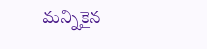మన్నికైన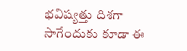భవిష్యత్తు దిశగా సాగేందుకు కూడా ఈ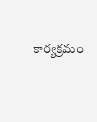కార్యక్రమం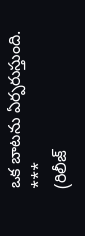ఒక బాటను ఏర్పరుస్తుంది.
***
(రిలీజ్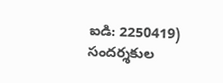ఐడి: 2250419)
సందర్శకుల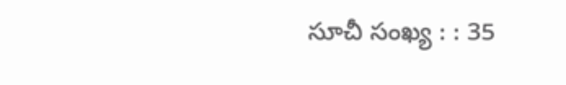సూచీ సంఖ్య : : 35